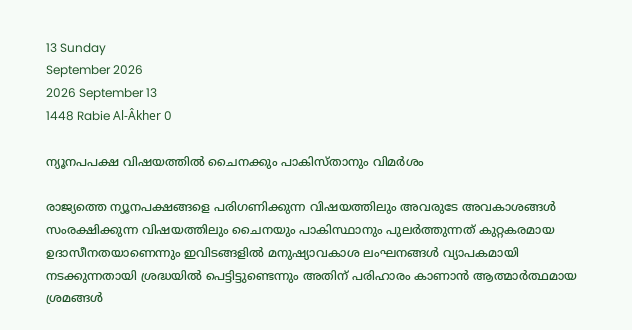13 Sunday
September 2026
2026 September 13
1448 Rabie Al-Âkher 0

ന്യൂനപപക്ഷ വിഷയത്തില്‍ ചൈനക്കും പാകിസ്താനും വിമര്‍ശം

രാജ്യത്തെ ന്യൂനപക്ഷങ്ങളെ പരിഗണിക്കുന്ന വിഷയത്തിലും അവരുടേ അവകാശങ്ങള്‍ സംരക്ഷിക്കുന്ന വിഷയത്തിലും ചൈനയും പാകിസ്ഥാനും പുലര്‍ത്തുന്നത് കുറ്റകരമായ ഉദാസീനതയാണെന്നും ഇവിടങ്ങളില്‍ മനുഷ്യാവകാശ ലംഘനങ്ങള്‍ വ്യാപകമായി നടക്കുന്നതായി ശ്രദ്ധയില്‍ പെട്ടിട്ടുണ്ടെന്നും അതിന് പരിഹാരം കാണാന്‍ ആത്മാര്‍ത്ഥമായ ശ്രമങ്ങള്‍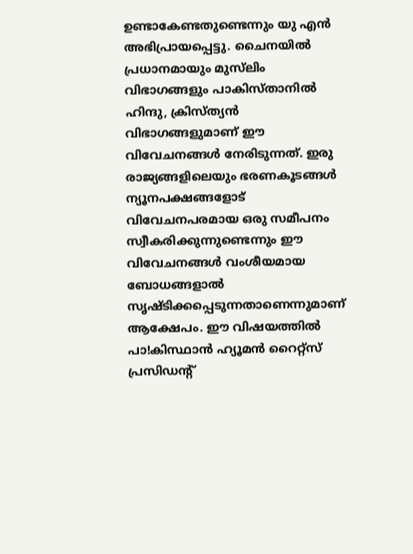ഉണ്ടാകേണ്ടതുണ്ടെന്നും യു എന്‍ അഭിപ്രായപ്പെട്ടു. ചൈനയില്‍ പ്രധാനമായും മുസ്‌ലിം വിഭാഗങ്ങളും പാകിസ്താനില്‍ ഹിന്ദു, ക്രിസ്ത്യന്‍ വിഭാഗങ്ങളുമാണ് ഈ വിവേചനങ്ങള്‍ നേരിടുന്നത്. ഇരു രാജ്യങ്ങളിലെയും ഭരണകൂടങ്ങള്‍ ന്യൂനപക്ഷങ്ങളോട് വിവേചനപരമായ ഒരു സമീപനം സ്വീകരിക്കുന്നുണ്ടെന്നും ഈ വിവേചനങ്ങള്‍ വംശീയമായ ബോധങ്ങളാല്‍ സൃഷ്ടിക്കപ്പെടുന്നതാണെന്നുമാണ് ആക്ഷേപം. ഈ വിഷയത്തില്‍ പാ!കിസ്ഥാന്‍ ഹ്യൂമന്‍ റൈറ്റ്‌സ് പ്രസിഡന്റ്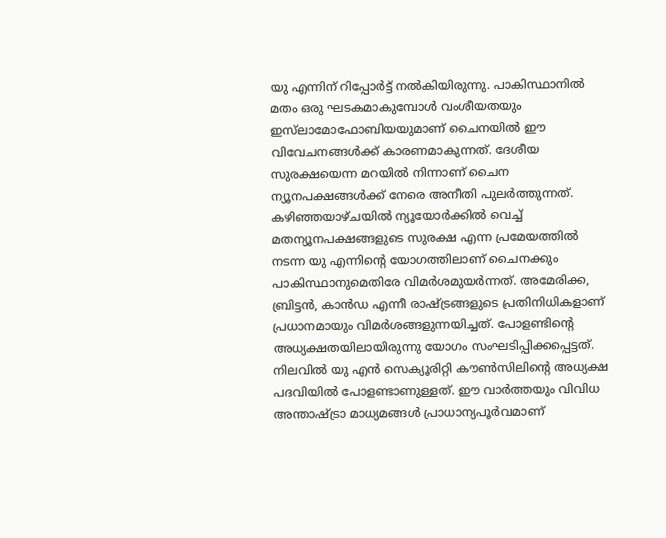യു എന്നിന് റിപ്പോര്‍ട്ട് നല്‍കിയിരുന്നു. പാകിസ്ഥാനില്‍ മതം ഒരു ഘടകമാകുമ്പോള്‍ വംശീയതയും ഇസ്‌ലാമോഫോബിയയുമാണ് ചൈനയില്‍ ഈ വിവേചനങ്ങള്‍ക്ക് കാരണമാകുന്നത്. ദേശീയ സുരക്ഷയെന്ന മറയില്‍ നിന്നാണ് ചൈന ന്യൂനപക്ഷങ്ങള്‍ക്ക് നേരെ അനീതി പുലര്‍ത്തുന്നത്. കഴിഞ്ഞയാഴ്ചയില്‍ ന്യൂയോര്‍ക്കില്‍ വെച്ച് മതന്യൂനപക്ഷങ്ങളുടെ സുരക്ഷ എന്ന പ്രമേയത്തില്‍ നടന്ന യു എന്നിന്റെ യോഗത്തിലാണ് ചൈനക്കും പാകിസ്ഥാനുമെതിരേ വിമര്‍ശമുയര്‍ന്നത്. അമേരിക്ക, ബ്രിട്ടന്‍, കാന്‍ഡ എന്നീ രാഷ്ട്രങ്ങളുടെ പ്രതിനിധികളാണ് പ്രധാനമായും വിമര്‍ശങ്ങളുന്നയിച്ചത്. പോളണ്ടിന്റെ അധ്യക്ഷതയിലായിരുന്നു യോഗം സംഘടിപ്പിക്കപ്പെട്ടത്. നിലവില്‍ യു എന്‍ സെക്യൂരിറ്റി കൗണ്‍സിലിന്റെ അധ്യക്ഷ പദവിയില്‍ പോളണ്ടാണുള്ളത്. ഈ വാര്‍ത്തയും വിവിധ അന്താഷ്ട്രാ മാധ്യമങ്ങള്‍ പ്രാധാന്യപൂര്‍വമാണ്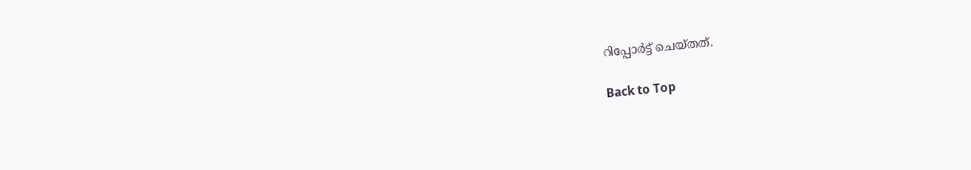റിപ്പോര്‍ട്ട് ചെയ്തത്.

Back to Top